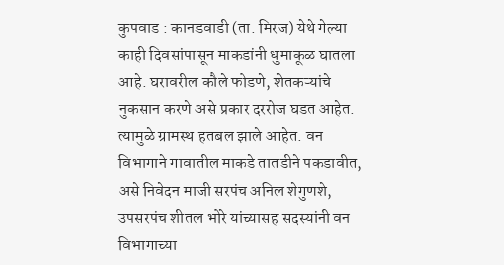कुपवाड : कानडवाडी (ता. मिरज) येथे गेल्या काही दिवसांपासून माकडांनी धुमाकूळ घातला आहे. घरावरील कौले फोडणे, शेतकऱ्यांचे नुकसान करणे असे प्रकार दररोज घडत आहेत. त्यामुळे ग्रामस्थ हतबल झाले आहेत. वन विभागाने गावातील माकडे तातडीने पकडावीत, असे निवेदन माजी सरपंच अनिल शेगुणशे, उपसरपंच शीतल भोरे यांच्यासह सदस्यांनी वन विभागाच्या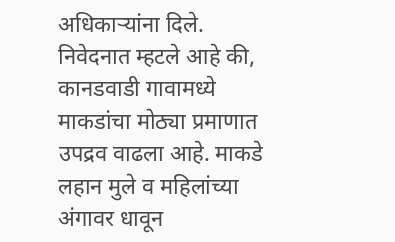अधिकाऱ्यांना दिले.
निवेदनात म्हटले आहे की, कानडवाडी गावामध्ये माकडांचा मोठ्या प्रमाणात उपद्रव वाढला आहे. माकडे लहान मुले व महिलांच्या अंगावर धावून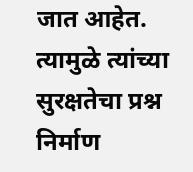जात आहेत. त्यामुळे त्यांच्या सुरक्षतेचा प्रश्न निर्माण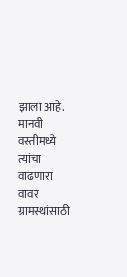झाला आहे. मानवी वस्तीमध्ये त्यांचा वाढणारा वावर ग्रामस्थांसाठी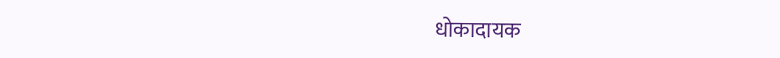धोकादायक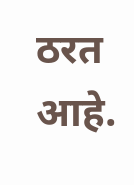ठरत आहे.